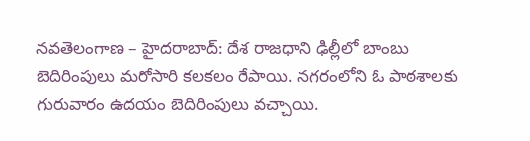నవతెలంగాణ – హైదరాబాద్: దేశ రాజధాని ఢిల్లీలో బాంబు బెదిరింపులు మరోసారి కలకలం రేపాయి. నగరంలోని ఓ పాఠశాలకు గురువారం ఉదయం బెదిరింపులు వచ్చాయి.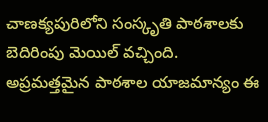చాణక్యపురిలోని సంస్కృతి పాఠశాలకు బెదిరింపు మెయిల్ వచ్చింది. అప్రమత్తమైన పాఠశాల యాజమాన్యం ఈ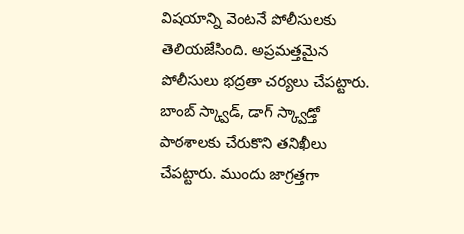విషయాన్ని వెంటనే పోలీసులకు తెలియజేసింది. అప్రమత్తమైన పోలీసులు భద్రతా చర్యలు చేపట్టారు. బాంబ్ స్క్వాడ్, డాగ్ స్క్వాడ్తో పాఠశాలకు చేరుకొని తనిఖీలు చేపట్టారు. ముందు జాగ్రత్తగా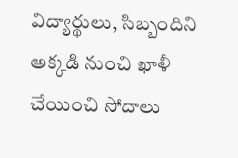విద్యార్థులు, సిబ్బందిని అక్కడి నుంచి ఖాళీ చేయించి సోదాలు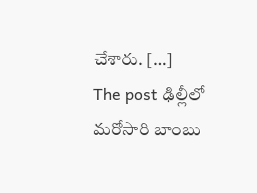చేశారు. […]
The post ఢిల్లీలో మరోసారి బాంబు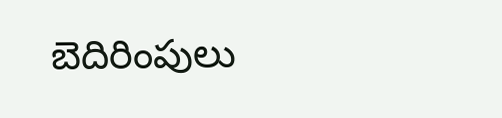బెదిరింపులు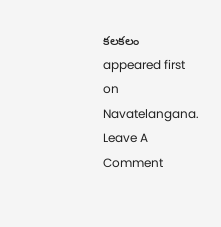కలకలం appeared first on Navatelangana.
Leave A Comment